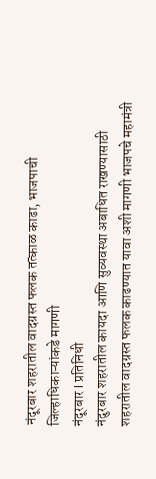नंदूरबार शहरातील वादग्रस्त फलक तत्काळ काढा, भाजपाची जिल्हाधिकाऱ्यांकडे मागणी
नंदूरबार l प्रतिनिधी
नंदुरबार शहरातील कायदा आणि सुव्यवस्था अबाधित राखण्यासाठी शहरातील वादग्रस्त फलक काढण्यात यावा अशी मागणी भाजपचे महामंत्री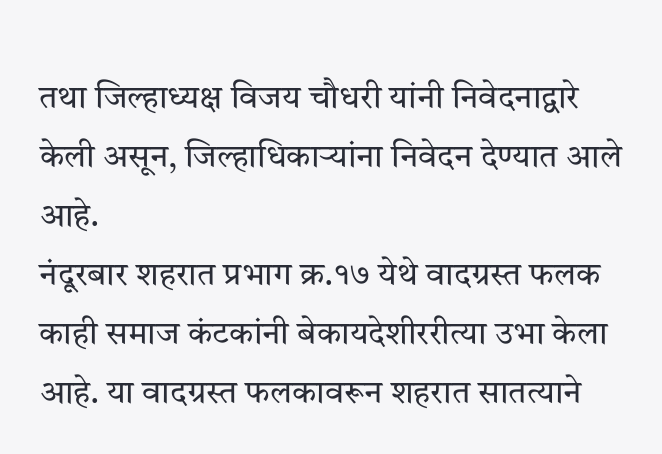तथा जिल्हाध्यक्ष विजय चौधरी यांनी निवेदनाद्वारे केली असून, जिल्हाधिकाऱ्यांना निवेदन देण्यात आले आहे.
नंदूरबार शहरात प्रभाग क्र.१७ येथे वादग्रस्त फलक काही समाज कंटकांनी बेकायदेशीररीत्या उभा केला आहे. या वादग्रस्त फलकावरून शहरात सातत्याने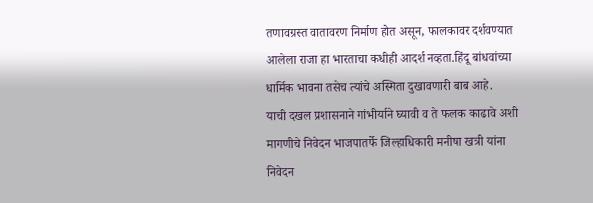तणावग्रस्त वातावरण निर्माण होत असून, फालकावर दर्शवण्यात आलेला राजा हा भारताचा कधीही आदर्श नव्हता.हिंदू बांधवांच्या धार्मिक भावना तसेच त्यांचे अस्मिता दुखावणारी बाब आहे.
याची दखल प्रशासनाने गांभीर्याने घ्यावी व ते फलक काढावे अशी मागणीचे निवेदन भाजपातर्फे जिल्हाधिकारी मनीषा खत्री यांना निवेदन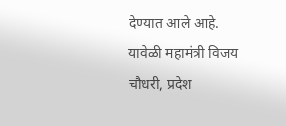देण्यात आले आहे. यावेळी महामंत्री विजय चौधरी, प्रदेश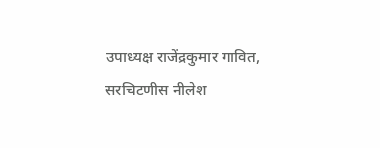उपाध्यक्ष राजेंद्रकुमार गावित, सरचिटणीस नीलेश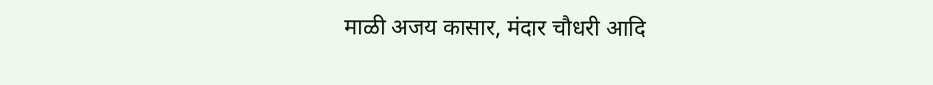माळी अजय कासार, मंदार चौधरी आदि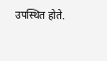उपस्थित होते.